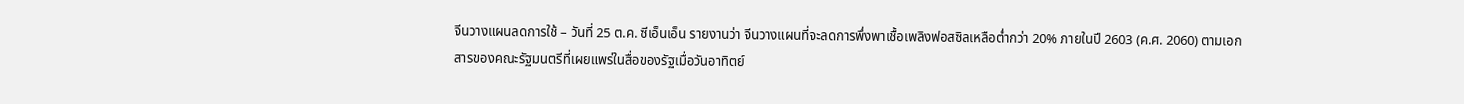จีนวางแผนลดการใช้ – วันที่ 25 ต.ค. ซีเอ็นเอ็น รายงานว่า จีนวางแผนที่จะลดการพึ่งพาเชื้อเพลิงฟอสซิลเหลือต่ำกว่า 20% ภายในปี 2603 (ค.ศ. 2060) ตามเอกสารของคณะรัฐมนตรีที่เผยแพร่ในสื่อของรัฐเมื่อวันอาทิตย์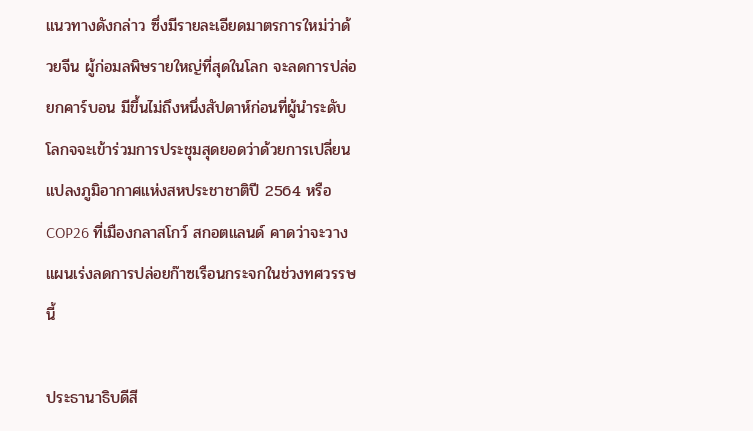แนวทางดังกล่าว ซึ่งมีรายละเอียดมาตรการใหม่ว่าด้วยจีน ผู้ก่อมลพิษรายใหญ่ที่สุดในโลก จะลดการปล่อยกคาร์บอน มีขึ้นไม่ถึงหนึ่งสัปดาห์ก่อนที่ผู้นำระดับโลกจจะเข้าร่วมการประชุมสุดยอดว่าด้วยการเปลี่ยนแปลงภูมิอากาศแห่งสหประชาชาติปี 2564 หรือ COP26 ที่เมืองกลาสโกว์ สกอตแลนด์ คาดว่าจะวางแผนเร่งลดการปล่อยก๊าซเรือนกระจกในช่วงทศวรรษนี้

ประธานาธิบดีสี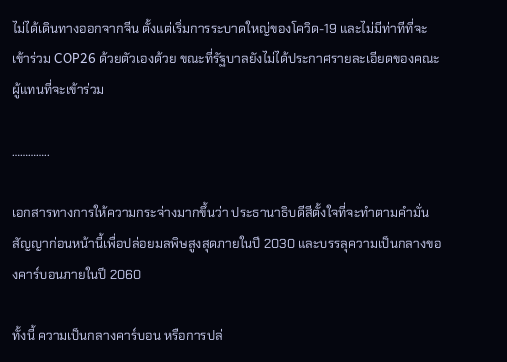ไม่ได้เดินทางออกจากจีน ตั้งแต่เริ่มการระบาดใหญ่ของโควิด-19 และไม่มีท่าทีที่จะเข้าร่วม COP26 ด้วยตัวเองด้วย ขณะที่รัฐบาลยังไม่ได้ประกาศรายละเอียดของคณะผู้แทนที่จะเข้าร่วม

…………..

เอกสารทางการให้ความกระจ่างมากขึ้นว่า ประธานาธิบดีสีตั้งใจที่จะทำตามคำมั่นสัญญาก่อนหน้านี้เพื่อปล่อยมลพิษสูงสุดภายในปี 2030 และบรรลุความเป็นกลางของคาร์บอนภายในปี 2060

ทั้งนี้ ความเป็นกลางคาร์บอน หรือการปล่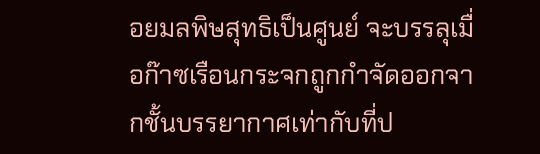อยมลพิษสุทธิเป็นศูนย์ จะบรรลุเมื่อก๊าซเรือนกระจกถูกกำจัดออกจากชั้นบรรยากาศเท่ากับที่ป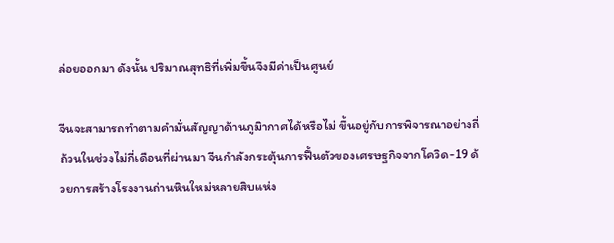ล่อยออกมา ดังนั้น ปริมาณสุทธิที่เพิ่มขึ้นจึงมีค่าเป็นศูนย์

จีนจะสามารถทำตามคำมั่นสัญญาด้านภูมิากาศได้หรือไม่ ขึ้นอยู่กับการพิจารณาอย่างถี่ถ้วนในช่วงไม่กี่เดือนที่ผ่านมา จีนกำลังกระตุ้นการฟื้นตัวของเศรษฐกิจจากโควิด-19 ด้วยการสร้างโรงงานถ่านหินใหม่หลายสิบแห่ง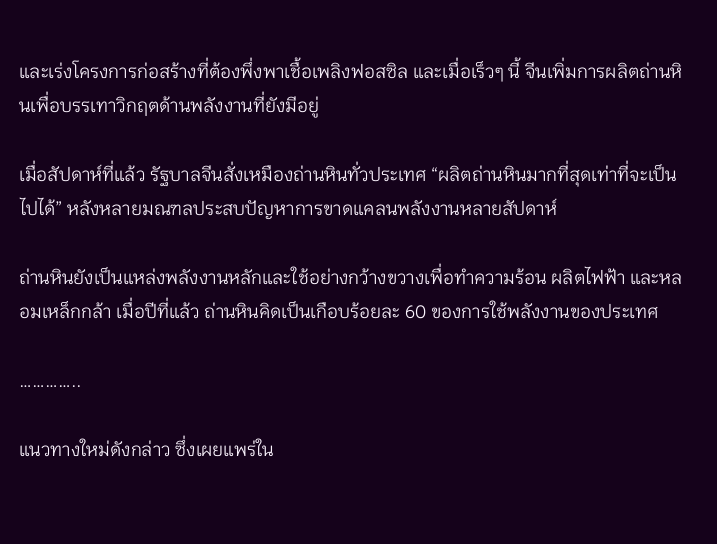และเร่งโครงการก่อสร้างที่ต้องพึ่งพาเชื้อเพลิงฟอสซิล และเมื่อเร็วๆ นี้ จีนเพิ่มการผลิตถ่านหินเพื่อบรรเทาวิกฤตด้านพลังงานที่ยังมีอยู่

เมื่อสัปดาห์ที่แล้ว รัฐบาลจีนสั่งเหมืองถ่านหินทั่วประเทศ “ผลิตถ่านหินมากที่สุดเท่าที่จะเป็นไปได้” หลังหลายมณฑลประสบปัญหาการขาดแคลนพลังงานหลายสัปดาห์

ถ่านหินยังเป็นแหล่งพลังงานหลักและใช้อย่างกว้างขวางเพื่อทำความร้อน ผลิตไฟฟ้า และหลอมเหล็กกล้า เมื่อปีที่แล้ว ถ่านหินคิดเป็นเกือบร้อยละ 60 ของการใช้พลังงานของประเทศ

…………..

แนวทางใหม่ดังกล่าว ซึ่งเผยแพร่ใน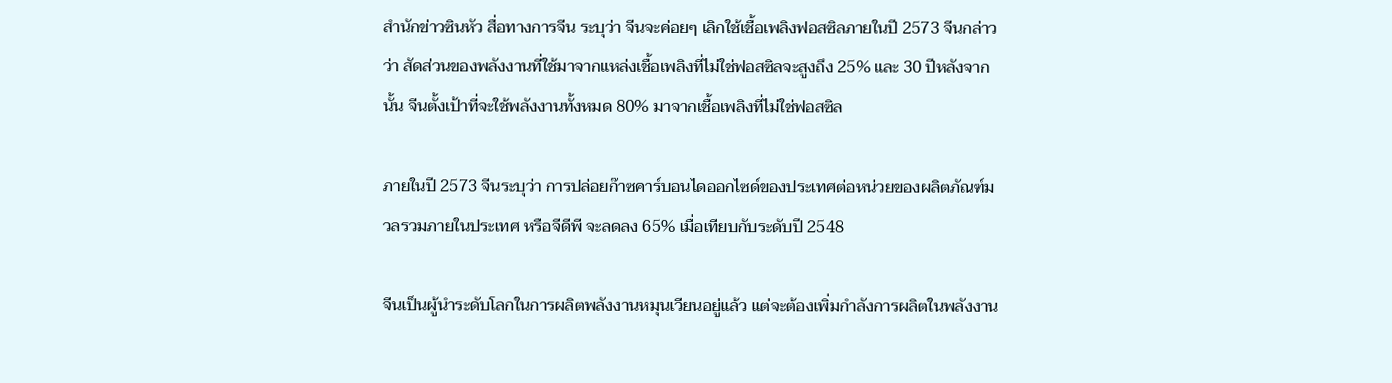สำนักข่าวซินหัว สื่อทางการจีน ระบุว่า จีนจะค่อยๆ เลิกใช้เชื้อเพลิงฟอสซิลภายในปี 2573 จีนกล่าวว่า สัดส่วนของพลังงานที่ใช้มาจากแหล่งเชื้อเพลิงที่ไม่ใช่ฟอสซิลจะสูงถึง 25% และ 30 ปีหลังจากนั้น จีนตั้งเป้าที่จะใช้พลังงานทั้งหมด 80% มาจากเชื้อเพลิงที่ไม่ใช่ฟอสซิล

ภายในปี 2573 จีนระบุว่า การปล่อยก๊าซคาร์บอนไดออกไซด์ของประเทศต่อหน่วยของผลิตภัณฑ์มวลรวมภายในประเทศ หรือจีดีพี จะลดลง 65% เมื่อเทียบกับระดับปี 2548

จีนเป็นผู้นำระดับโลกในการผลิตพลังงานหมุนเวียนอยู่แล้ว แต่จะต้องเพิ่มกำลังการผลิตในพลังงาน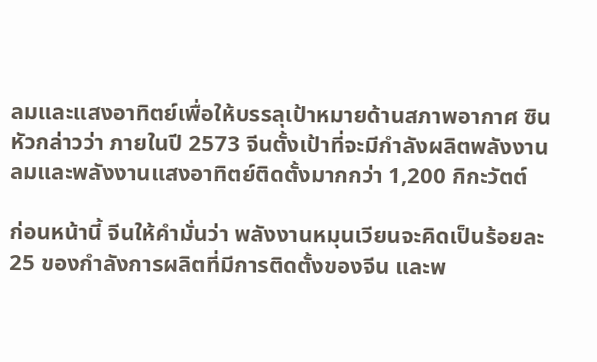ลมและแสงอาทิตย์เพื่อให้บรรลุเป้าหมายด้านสภาพอากาศ ซินหัวกล่าวว่า ภายในปี 2573 จีนตั้งเป้าที่จะมีกำลังผลิตพลังงานลมและพลังงานแสงอาทิตย์ติดตั้งมากกว่า 1,200 กิกะวัตต์

ก่อนหน้านี้ จีนให้คำมั่นว่า พลังงานหมุนเวียนจะคิดเป็นร้อยละ 25 ของกำลังการผลิตที่มีการติดตั้งของจีน และพ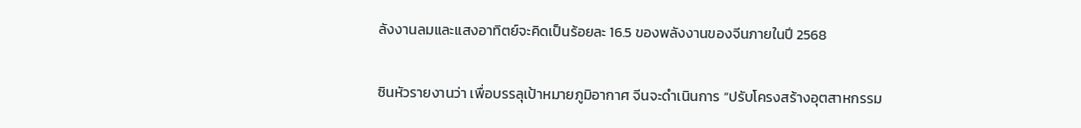ลังงานลมและแสงอาทิตย์จะคิดเป็นร้อยละ 16.5 ของพลังงานของจีนภายในปี 2568

ซินหัวรายงานว่า เพื่อบรรลุเป้าหมายภูมิอากาศ จีนจะดำเนินการ “ปรับโครงสร้างอุตสาหกรรม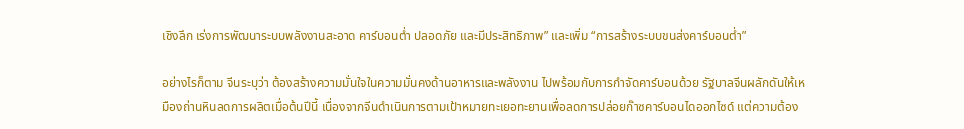เชิงลึก เร่งการพัฒนาระบบพลังงานสะอาด คาร์บอนต่ำ ปลอดภัย และมีประสิทธิภาพ” และเพิ่ม “การสร้างระบบขนส่งคาร์บอนต่ำ”

อย่างไรก็ตาม จีนระบุว่า ต้องสร้างความมั่นใจในความมั่นคงด้านอาหารและพลังงาน ไปพร้อมกับการกำจัดคาร์บอนด้วย รัฐบาลจีนผลักดันให้เหมืองถ่านหินลดการผลิตเมื่อต้นปีนี้ เนื่องจากจีนดำเนินการตามเป้าหมายทะเยอทะยานเพื่อลดการปล่อยก๊าซคาร์บอนไดออกไซด์ แต่ความต้อง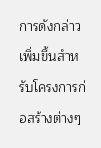การดังกล่าวเพิ่มขึ้นสำหรับโครงการก่อสร้างต่างๆ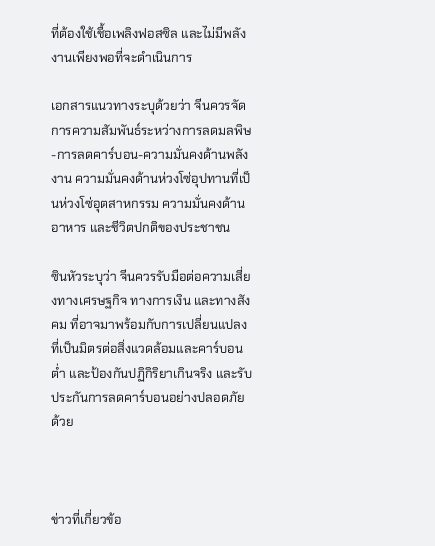ที่ต้องใช้เชื้อเพลิงฟอสซิล และไม่มีพลังงานเพียงพอที่จะดำเนินการ

เอกสารแนวทางระบุด้วยว่า จีนควรจัดการความสัมพันธ์ระหว่างการลดมลพิษ-การลดคาร์บอน-ความมั่นคงด้านพลังงาน ความมั่นคงด้านห่วงโซ่อุปทานที่เป็นห่วงโซ่อุตสาหกรรม ความมั่นคงด้านอาหาร และชีวิตปกติของประชาชน

ซินหัวระบุว่า จีนควรรับมือต่อความเสี่ยงทางเศรษฐกิจ ทางการเงิน และทางสังคม ที่อาจมาพร้อมกับการเปลี่ยนแปลงที่เป็นมิตรต่อสิ่งแวดล้อมและคาร์บอนต่ำ และป้องกันปฏิกิริยาเกินจริง และรับประกันการลดคาร์บอนอย่างปลอดภัยด้วย



ข่าวที่เกี่ยวข้อ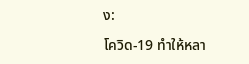ง:

โควิด-19 ทำให้หลา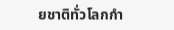ยชาติทั่วโลกกำ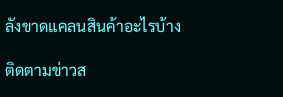ลังขาดแคลนสินค้าอะไรบ้าง

ติดตามข่าวส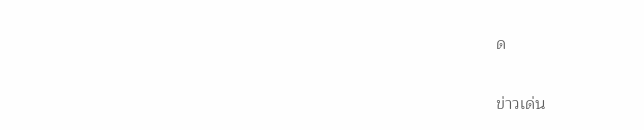ด

ข่าวเด่น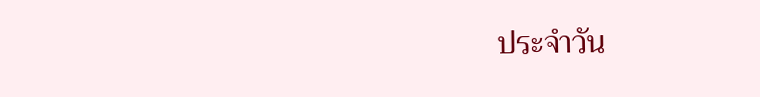ประจำวัน